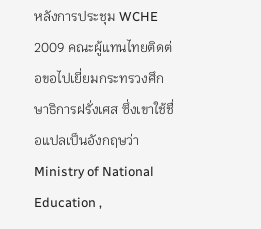หลังการประชุม WCHE 2009 คณะผู้แทนไทยติดต่อขอไปเยี่ยมกระทรวงศึกษาธิการฝรั่งเศส ซึ่งเขาใช้ชื่อแปลเป็นอังกฤษว่า Ministry of National Education ,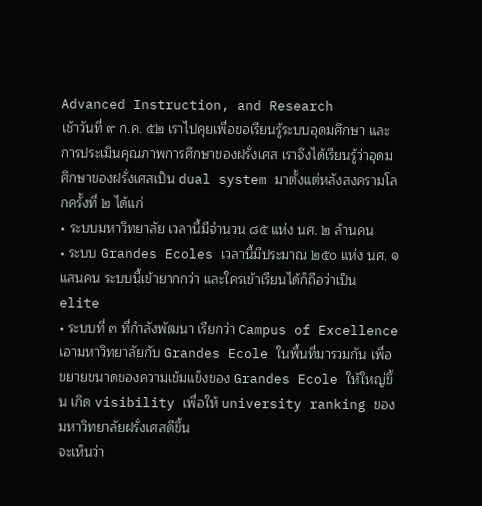Advanced Instruction, and Research
เช้าวันที่ ๙ ก.ค. ๕๒ เราไปคุยเพื่อขอเรียนรู้ระบบอุดมศึกษา และการประเมินคุณภาพการศึกษาของฝรั่งเศส เราจึงได้เรียนรู้ว่าอุดมศึกษาของฝรั่งเศสเป็น dual system มาตั้งแต่หลังสงครามโลกครั้งที่ ๒ ได้แก่
• ระบบมหาวิทยาลัย เวลานี้มีจำนวน ๘๕ แห่ง นศ. ๒ ล้านคน
• ระบบ Grandes Ecoles เวลานี้มีประมาณ ๒๕๐ แห่ง นศ. ๑ แสนคน ระบบนี้เข้ายากกว่า และใครเข้าเรียนได้ก็ถือว่าเป็น elite
• ระบบที่ ๓ ที่กำลังพัฒนา เรียกว่า Campus of Excellence เอามหาวิทยาลัยกับ Grandes Ecole ในพื้นที่มารวมกัน เพื่อขยายขนาดของความเข้มแข็งของ Grandes Ecole ให้ใหญ่ขึ้น เกิด visibility เพื่อให้ university ranking ของมหาวิทยาลัยฝรั่งเศสดีขึ้น
จะเห็นว่า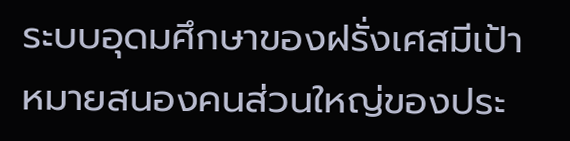ระบบอุดมศึกษาของฝรั่งเศสมีเป้าหมายสนองคนส่วนใหญ่ของประ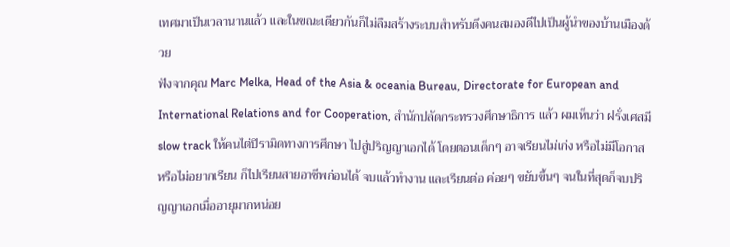เทศมาเป็นเวลานานแล้ว และในขณะเดียวกันก็ไม่ลืมสร้างระบบสำหรับดึงคนสมองดีไปเป็นผู้นำของบ้านเมืองด้วย
ฟังจากคุณ Marc Melka, Head of the Asia & oceania Bureau, Directorate for European and International Relations and for Cooperation, สำนักปลัดกระทรวงศึกษาธิการ แล้ว ผมเห็นว่า ฝรั่งเศสมี slow track ให้คนไต่ปิรามิดทางการศึกษา ไปสู่ปริญญาเอกได้ โดยตอนเด็กๆ อาจเรียนไม่เก่ง หรือไม่มีโอกาส หรือไม่อยากเรียน ก็ไปเรียนสายอาชีพก่อนได้ จบแล้วทำงาน และเรียนต่อ ค่อยๆ ขยับขึ้นๆ จนในที่สุดก็จบปริญญาเอกเมื่ออายุมากหน่อย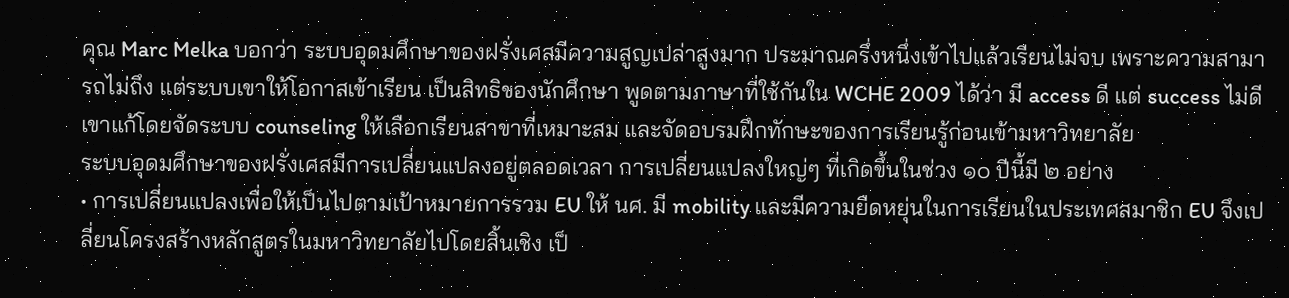คุณ Marc Melka บอกว่า ระบบอุดมศึกษาของฝรั่งเศสมีความสูญเปล่าสูงมาก ประมาณครึ่งหนึ่งเข้าไปแล้วเรียนไม่จบ เพราะความสามารถไม่ถึง แต่ระบบเขาให้โอกาสเข้าเรียน เป็นสิทธิของนักศึกษา พูดตามภาษาที่ใช้กันใน WCHE 2009 ได้ว่า มี access ดี แต่ success ไม่ดี เขาแก้โดยจัดระบบ counseling ให้เลือกเรียนสาขาที่เหมาะสม และจัดอบรมฝึกทักษะของการเรียนรู้ก่อนเข้ามหาวิทยาลัย
ระบบอุดมศึกษาของฝรั่งเศสมีการเปลี่ยนแปลงอยู่ตลอดเวลา การเปลี่ยนแปลงใหญ่ๆ ที่เกิดขึ้นในช่วง ๑๐ ปีนี้มี ๒ อย่าง
• การเปลี่ยนแปลงเพื่อให้เป็นไปตามเป้าหมายการรวม EU ให้ นศ. มี mobility และมีความยืดหยุ่นในการเรียนในประเทศสมาชิก EU จึงเปลี่ยนโครงสร้างหลักสูตรในมหาวิทยาลัยไปโดยสิ้นเชิง เป็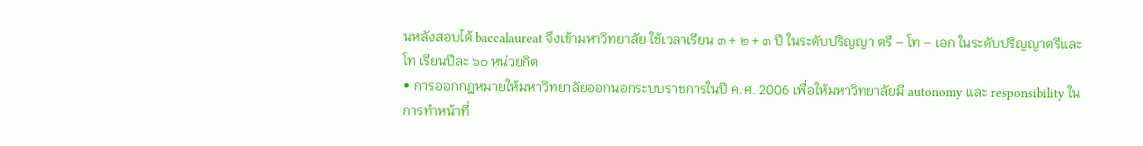นหลังสอบได้ baccalaureat จึงเข้ามหาวิทยาลัย ใช้เวลาเรียน ๓ + ๒ + ๓ ปี ในระดับปริญญา ตรี – โท – เอก ในระดับปริญญาตรีและโท เรียนปีละ ๖๐ หน่วยกิต
• การออกกฎหมายให้มหาวิทยาลัยออกนอกระบบราชการในปี ค.ศ. 2006 เพื่อให้มหาวิทยาลัยมี autonomy และ responsibility ในการทำหน้าที่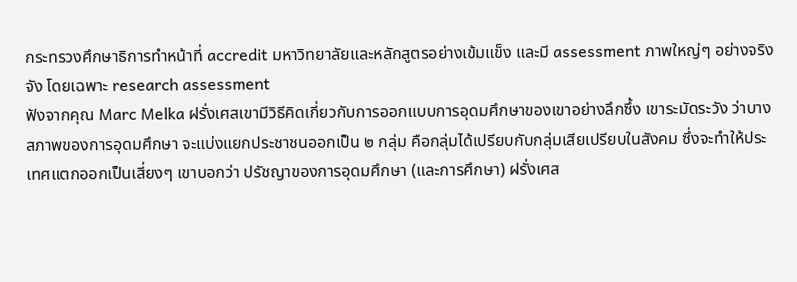กระทรวงศึกษาธิการทำหน้าที่ accredit มหาวิทยาลัยและหลักสูตรอย่างเข้มแข็ง และมี assessment ภาพใหญ่ๆ อย่างจริงจัง โดยเฉพาะ research assessment
ฟังจากคุณ Marc Melka ฝรั่งเศสเขามีวิธีคิดเกี่ยวกับการออกแบบการอุดมศึกษาของเขาอย่างลึกซึ้ง เขาระมัดระวัง ว่าบางสภาพของการอุดมศึกษา จะแบ่งแยกประชาชนออกเป็น ๒ กลุ่ม คือกลุ่มได้เปรียบกับกลุ่มเสียเปรียบในสังคม ซึ่งจะทำให้ประเทศแตกออกเป็นเสี่ยงๆ เขาบอกว่า ปรัชญาของการอุดมศึกษา (และการศึกษา) ฝรั่งเศส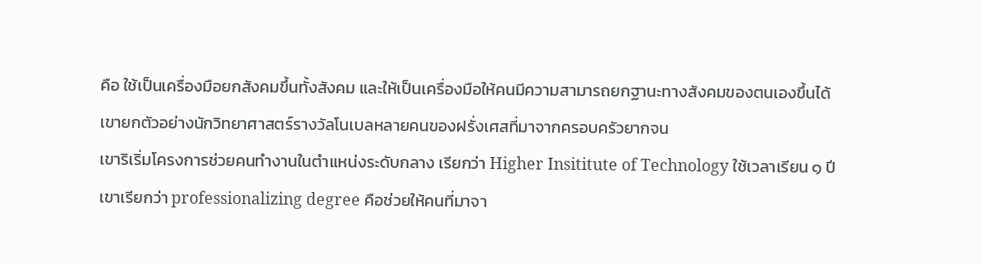คือ ใช้เป็นเครื่องมือยกสังคมขึ้นทั้งสังคม และให้เป็นเครื่องมือให้คนมีความสามารถยกฐานะทางสังคมของตนเองขึ้นได้ เขายกตัวอย่างนักวิทยาศาสตร์รางวัลโนเบลหลายคนของฝรั่งเศสที่มาจากครอบครัวยากจน
เขาริเริ่มโครงการช่วยคนทำงานในตำแหน่งระดับกลาง เรียกว่า Higher Insititute of Technology ใช้เวลาเรียน ๑ ปี เขาเรียกว่า professionalizing degree คือช่วยให้คนที่มาจา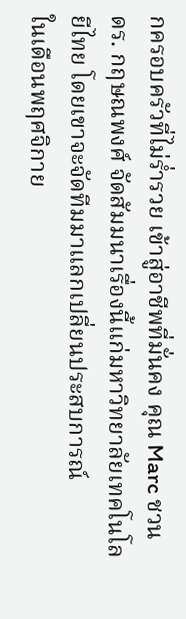กครอบครัวที่ไม่ร่ำรวย เข้าสู่อาชีพที่มั่นคง คุณ Marc ชวน ดร. กฤษณพงศ์ จัดสัมมนาเรื่องนี้แก่มหาวิทยาลัยเทคโนโลยีไทย โดยเขาจะจัดทีมมาแลกเปลี่ยนประสบการณ์
ในเดือนพฤศจิกาย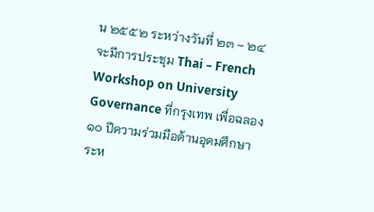น ๒๕๕๒ ระหว่างวันที่ ๒๓ – ๒๔ จะมีการประชุม Thai – French Workshop on University Governance ที่กรุงเทพ เพื่อฉลอง ๑๐ ปีความร่วมมือด้านอุดมศึกษาระห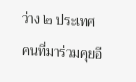ว่าง ๒ ประเทศ
คนที่มาร่วมคุยอี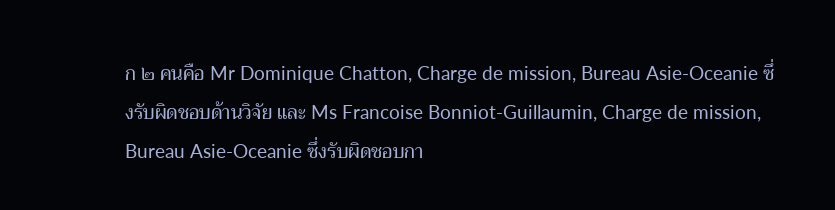ก ๒ คนคือ Mr Dominique Chatton, Charge de mission, Bureau Asie-Oceanie ซึ่งรับผิดชอบด้านวิจัย และ Ms Francoise Bonniot-Guillaumin, Charge de mission, Bureau Asie-Oceanie ซึ่งรับผิดชอบกา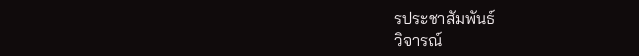รประชาสัมพันธ์
วิจารณ์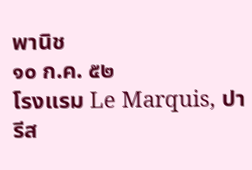พานิช
๑๐ ก.ค. ๕๒
โรงแรม Le Marquis, ปารีส